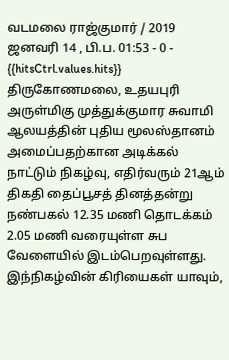வடமலை ராஜ்குமார் / 2019 ஜனவரி 14 , பி.ப. 01:53 - 0 - {{hitsCtrl.values.hits}}
திருகோணமலை, உதயபுரி அருள்மிகு முத்துக்குமார சுவாமி ஆலயத்தின் புதிய மூலஸ்தானம் அமைப்பதற்கான அடிக்கல் நாட்டும் நிகழ்வு, எதிர்வரும் 21ஆம் திகதி தைப்பூசத் தினத்தன்று நண்பகல் 12.35 மணி தொடக்கம் 2.05 மணி வரையுள்ள சுப வேளையில் இடம்பெறவுள்ளது.
இந்நிகழ்வின் கிரியைகள் யாவும்,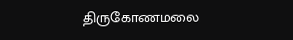திருகோணமலை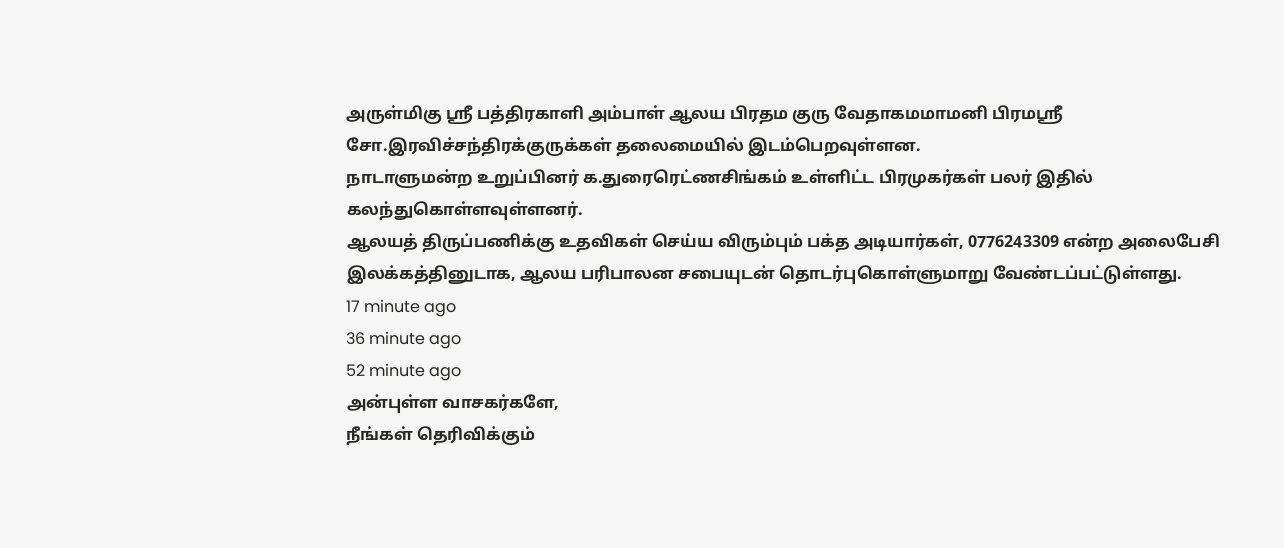அருள்மிகு ஸ்ரீ பத்திரகாளி அம்பாள் ஆலய பிரதம குரு வேதாகமமாமனி பிரமஸ்ரீ சோ.இரவிச்சந்திரக்குருக்கள் தலைமையில் இடம்பெறவுள்ளன.
நாடாளுமன்ற உறுப்பினர் க.துரைரெட்ணசிங்கம் உள்ளிட்ட பிரமுகர்கள் பலர் இதில் கலந்துகொள்ளவுள்ளனர்.
ஆலயத் திருப்பணிக்கு உதவிகள் செய்ய விரும்பும் பக்த அடியார்கள், 0776243309 என்ற அலைபேசி இலக்கத்தினுடாக, ஆலய பரிபாலன சபையுடன் தொடர்புகொள்ளுமாறு வேண்டப்பட்டுள்ளது.
17 minute ago
36 minute ago
52 minute ago
அன்புள்ள வாசகர்களே,
நீங்கள் தெரிவிக்கும்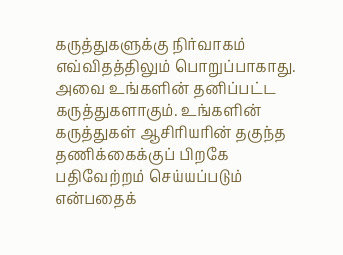கருத்துகளுக்கு நிர்வாகம் எவ்விதத்திலும் பொறுப்பாகாது. அவை உங்களின் தனிப்பட்ட கருத்துகளாகும். உங்களின் கருத்துகள் ஆசிரியரின் தகுந்த தணிக்கைக்குப் பிறகே பதிவேற்றம் செய்யப்படும் என்பதைக்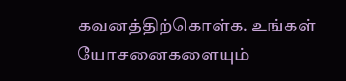கவனத்திற்கொள்க. உங்கள் யோசனைகளையும்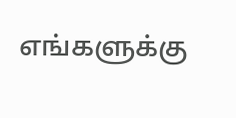எங்களுக்கு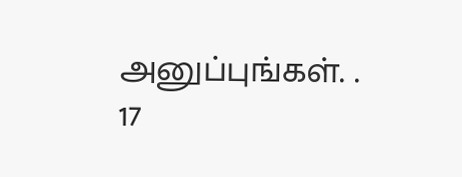அனுப்புங்கள். .
17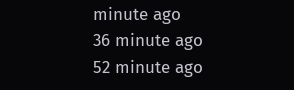minute ago
36 minute ago
52 minute ago